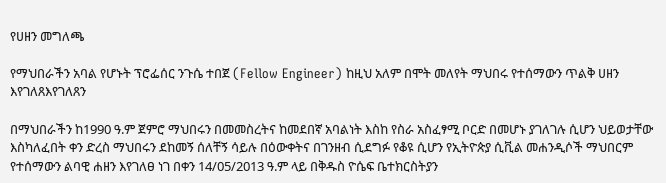የሀዘን መግለጫ

የማህበራችን አባል የሆኑት ፕሮፌሰር ንጉሴ ተበጀ (Fellow Engineer) ከዚህ አለም በሞት መለየት ማህበሩ የተሰማውን ጥልቅ ሀዘን እየገለጸእየገለጸን

በማህበራችን ከ1990 ዓ.ም ጀምሮ ማህበሩን በመመስረትና ከመደበኛ አባልነት እስከ የስራ አስፈፃሚ ቦርድ በመሆኑ ያገለገሉ ሲሆን ህይወታቸው እስካለፈበት ቀን ድረስ ማህበሩን ደከመኝ ሰለቸኝ ሳይሉ በዕውቀትና በገንዘብ ሲደግፉ የቆዩ ሲሆን የኢትዮጵያ ሲቪል መሐንዲሶች ማህበርም የተሰማውን ልባዊ ሐዘን እየገለፀ ነገ በቀን 14/05/2013 ዓ.ም ላይ በቅዱስ ዮሴፍ ቤተክርስትያን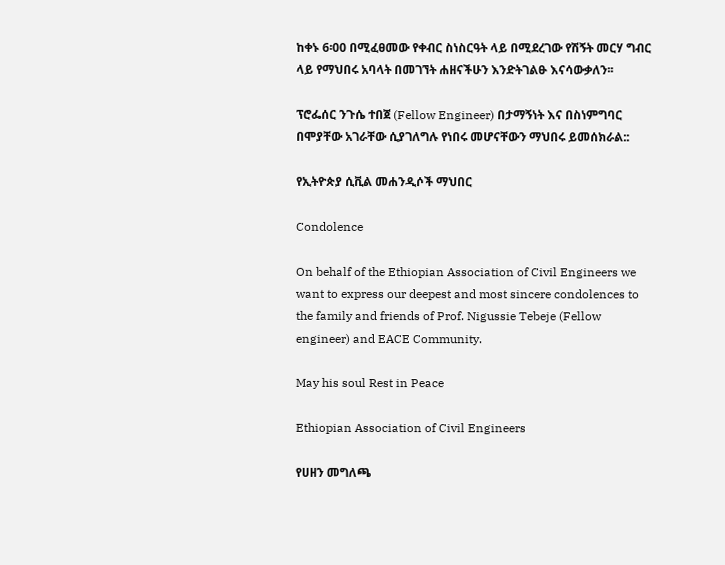ከቀኑ 6፡00 በሚፈፀመው የቀብር ስነስርዓት ላይ በሚደረገው የሽኝት መርሃ ግብር ላይ የማህበሩ አባላት በመገኘት ሐዘናችሁን እንድትገልፁ እናሳውቃለን፡፡

ፕሮፌሰር ንጉሴ ተበጀ (Fellow Engineer) በታማኝነት እና በስነምግባር በሞያቸው አገራቸው ሲያገለግሉ የነበሩ መሆናቸውን ማህበሩ ይመሰክራል::

የኢትዮጵያ ሲቪል መሐንዲሶች ማህበር

Condolence

On behalf of the Ethiopian Association of Civil Engineers we want to express our deepest and most sincere condolences to the family and friends of Prof. Nigussie Tebeje (Fellow engineer) and EACE Community.

May his soul Rest in Peace

Ethiopian Association of Civil Engineers

የሀዘን መግለጫ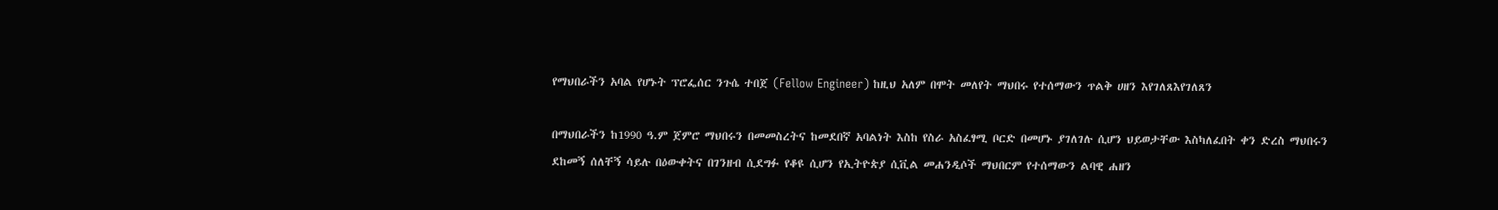የማህበራችን አባል የሆኑት ፕሮፌሰር ንጉሴ ተበጀ (Fellow Engineer) ከዚህ አለም በሞት መለየት ማህበሩ የተሰማውን ጥልቅ ሀዘን እየገለጸእየገለጸን

በማህበራችን ከ1990 ዓ.ም ጀምሮ ማህበሩን በመመስረትና ከመደበኛ አባልነት እስከ የስራ አስፈፃሚ ቦርድ በመሆኑ ያገለገሉ ሲሆን ህይወታቸው እስካለፈበት ቀን ድረስ ማህበሩን ደከመኝ ሰለቸኝ ሳይሉ በዕውቀትና በገንዘብ ሲደግፉ የቆዩ ሲሆን የኢትዮጵያ ሲቪል መሐንዲሶች ማህበርም የተሰማውን ልባዊ ሐዘን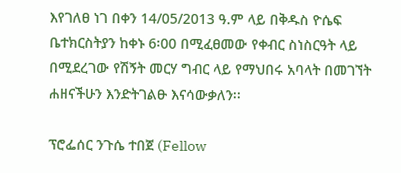እየገለፀ ነገ በቀን 14/05/2013 ዓ.ም ላይ በቅዱስ ዮሴፍ ቤተክርስትያን ከቀኑ 6፡00 በሚፈፀመው የቀብር ስነስርዓት ላይ በሚደረገው የሽኝት መርሃ ግብር ላይ የማህበሩ አባላት በመገኘት ሐዘናችሁን እንድትገልፁ እናሳውቃለን፡፡

ፕሮፌሰር ንጉሴ ተበጀ (Fellow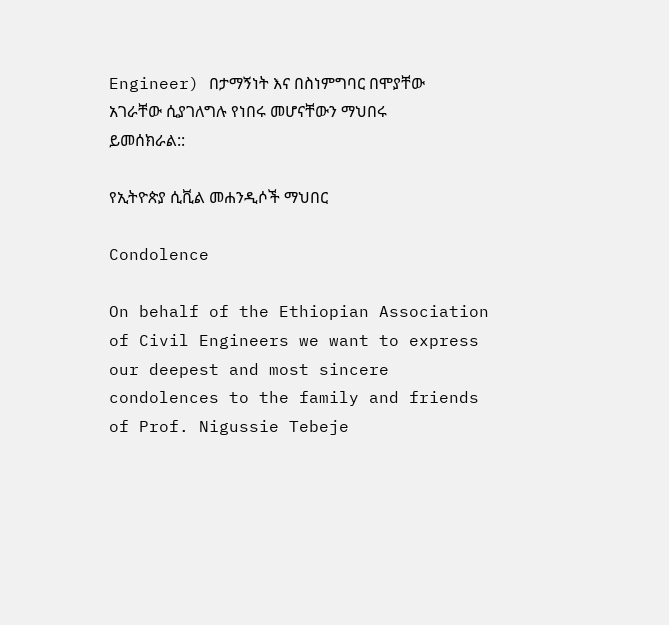Engineer) በታማኝነት እና በስነምግባር በሞያቸው አገራቸው ሲያገለግሉ የነበሩ መሆናቸውን ማህበሩ ይመሰክራል::

የኢትዮጵያ ሲቪል መሐንዲሶች ማህበር

Condolence

On behalf of the Ethiopian Association of Civil Engineers we want to express our deepest and most sincere condolences to the family and friends of Prof. Nigussie Tebeje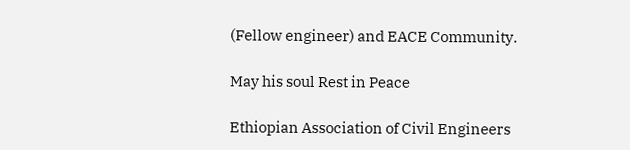(Fellow engineer) and EACE Community.

May his soul Rest in Peace

Ethiopian Association of Civil Engineers